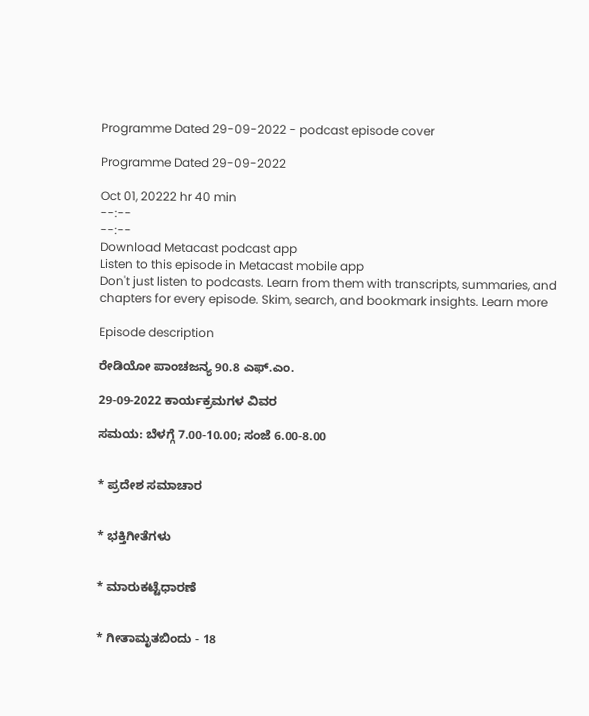Programme Dated 29-09-2022 - podcast episode cover

Programme Dated 29-09-2022

Oct 01, 20222 hr 40 min
--:--
--:--
Download Metacast podcast app
Listen to this episode in Metacast mobile app
Don't just listen to podcasts. Learn from them with transcripts, summaries, and chapters for every episode. Skim, search, and bookmark insights. Learn more

Episode description

ರೇಡಿಯೋ ಪಾಂಚಜನ್ಯ 90.8 ಎಫ್.ಎಂ.

29-09-2022 ಕಾರ್ಯಕ್ರಮಗಳ ವಿವರ

ಸಮಯ: ಬೆಳಗ್ಗೆ 7.00-10.00; ಸಂಜೆ 6.00-8.00


* ಪ್ರದೇಶ ಸಮಾಚಾರ


* ಭಕ್ತಿಗೀತೆಗಳು


* ಮಾರುಕಟ್ಟೆಧಾರಣೆ


* ಗೀತಾಮೃತಬಿಂದು - 18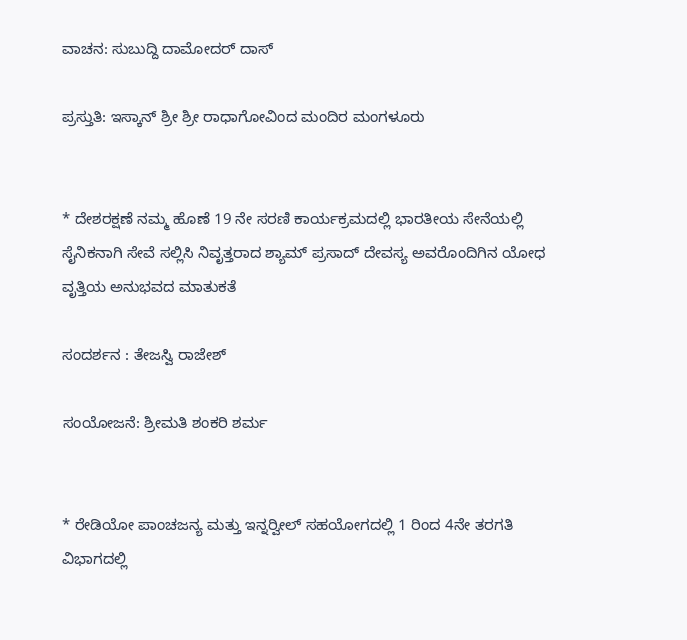ವಾಚನ: ಸುಬುದ್ದಿ ದಾಮೋದರ್ ದಾಸ್

ಪ್ರಸ್ತುತಿ: ಇಸ್ಕಾನ್ ಶ್ರೀ ಶ್ರೀ ರಾಧಾಗೋವಿಂದ ಮಂದಿರ ಮಂಗಳೂರು


* ದೇಶರಕ್ಷಣೆ ನಮ್ಮ ಹೊಣೆ 19 ನೇ ಸರಣಿ ಕಾರ್ಯಕ್ರಮದಲ್ಲಿ ಭಾರತೀಯ ಸೇನೆಯಲ್ಲಿ ಸೈನಿಕನಾಗಿ ಸೇವೆ ಸಲ್ಲಿಸಿ ನಿವೃತ್ತರಾದ ಶ್ಯಾಮ್ ಪ್ರಸಾದ್ ದೇವಸ್ಯ ಅವರೊಂದಿಗಿನ ಯೋಧ ವೃತ್ತಿಯ ಅನುಭವದ ಮಾತುಕತೆ

ಸಂದರ್ಶನ : ತೇಜಸ್ವಿ ರಾಜೇಶ್

ಸಂಯೋಜನೆ: ಶ್ರೀಮತಿ ಶಂಕರಿ ಶರ್ಮ


* ರೇಡಿಯೋ ಪಾಂಚಜನ್ಯ ಮತ್ತು ಇನ್ನರ್‍ವೀಲ್ ಸಹಯೋಗದಲ್ಲಿ 1 ರಿಂದ 4ನೇ ತರಗತಿ ವಿಭಾಗದಲ್ಲಿ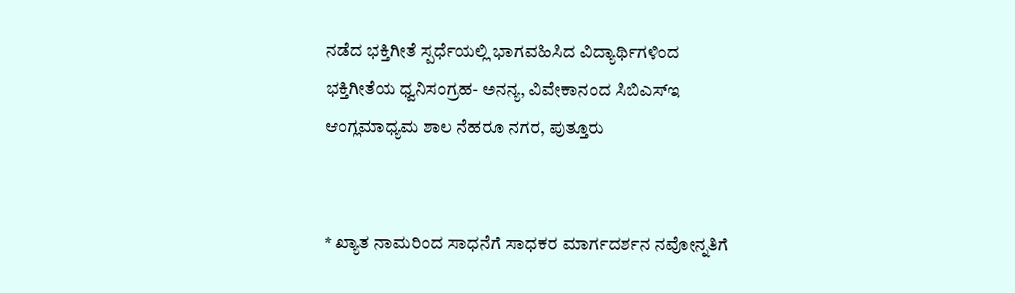ನಡೆದ ಭಕ್ತಿಗೀತೆ ಸ್ಪರ್ಧೆಯಲ್ಲಿ ಭಾಗವಹಿಸಿದ ವಿದ್ಯಾರ್ಥಿಗಳಿಂದ ಭಕ್ತಿಗೀತೆಯ ಧ್ವನಿಸಂಗ್ರಹ- ಅನನ್ಯ, ವಿವೇಕಾನಂದ ಸಿಬಿಎಸ್‍ಇ ಆಂಗ್ಲಮಾಧ್ಯಮ ಶಾಲ ನೆಹರೂ ನಗರ, ಪುತ್ತೂರು


* ಖ್ಯಾತ ನಾಮರಿಂದ ಸಾಧನೆಗೆ ಸಾಧಕರ ಮಾರ್ಗದರ್ಶನ ನವೋನ್ನತಿಗೆ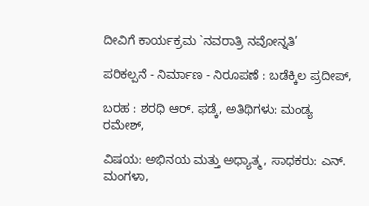ದೀವಿಗೆ ಕಾರ್ಯಕ್ರಮ `ನವರಾತ್ರಿ ನವೋನ್ನತಿ’

ಪರಿಕಲ್ಪನೆ - ನಿರ್ಮಾಣ - ನಿರೂಪಣೆ : ಬಡೆಕ್ಕಿಲ ಪ್ರದೀಪ್,

ಬರಹ : ಶರಧಿ ಆರ್. ಫಡ್ಕೆ, ಅತಿಥಿಗಳು: ಮಂಡ್ಯ ರಮೇಶ್,

ವಿಷಯ: ಅಭಿನಯ ಮತ್ತು ಅಧ್ಯಾತ್ಮ, ಸಾಧಕರು: ಎನ್. ಮಂಗಳಾ,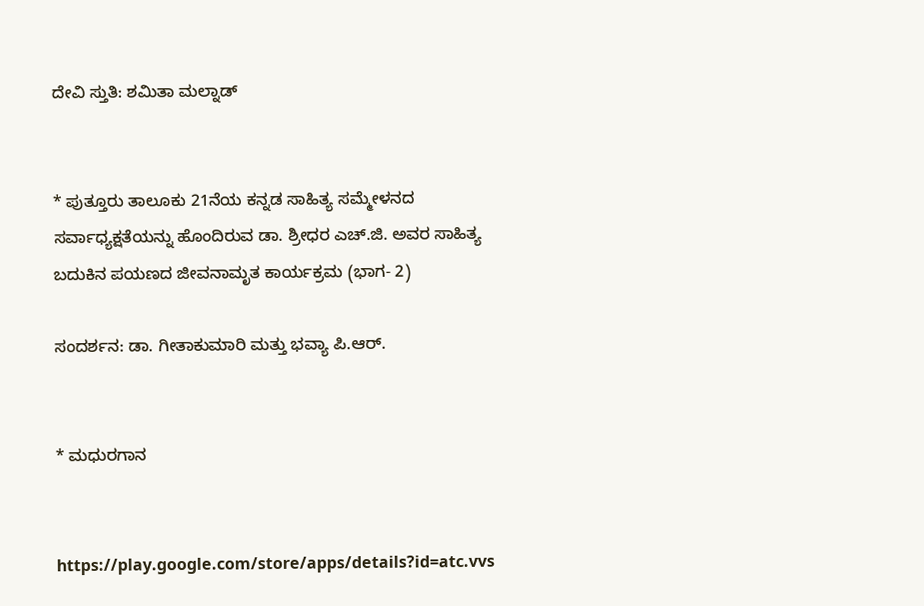ದೇವಿ ಸ್ತುತಿ: ಶಮಿತಾ ಮಲ್ನಾಡ್


* ಪುತ್ತೂರು ತಾಲೂಕು 21ನೆಯ ಕನ್ನಡ ಸಾಹಿತ್ಯ ಸಮ್ಮೇಳನದ ಸರ್ವಾಧ್ಯಕ್ಷತೆಯನ್ನು ಹೊಂದಿರುವ ಡಾ. ಶ್ರೀಧರ ಎಚ್.ಜಿ. ಅವರ ಸಾಹಿತ್ಯ ಬದುಕಿನ ಪಯಣದ ಜೀವನಾಮೃತ ಕಾರ್ಯಕ್ರಮ (ಭಾಗ- 2)

ಸಂದರ್ಶನ: ಡಾ. ಗೀತಾಕುಮಾರಿ ಮತ್ತು ಭವ್ಯಾ ಪಿ.ಆರ್.


* ಮಧುರಗಾನ


https://play.google.com/store/apps/details?id=atc.vvs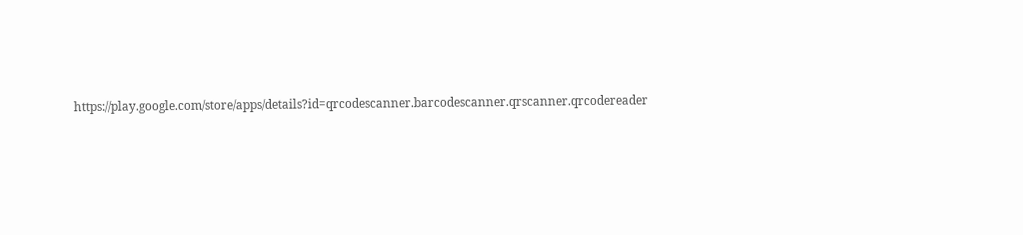https://play.google.com/store/apps/details?id=qrcodescanner.barcodescanner.qrscanner.qrcodereader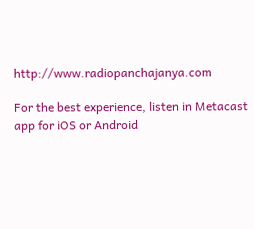http://www.radiopanchajanya.com

For the best experience, listen in Metacast app for iOS or Android